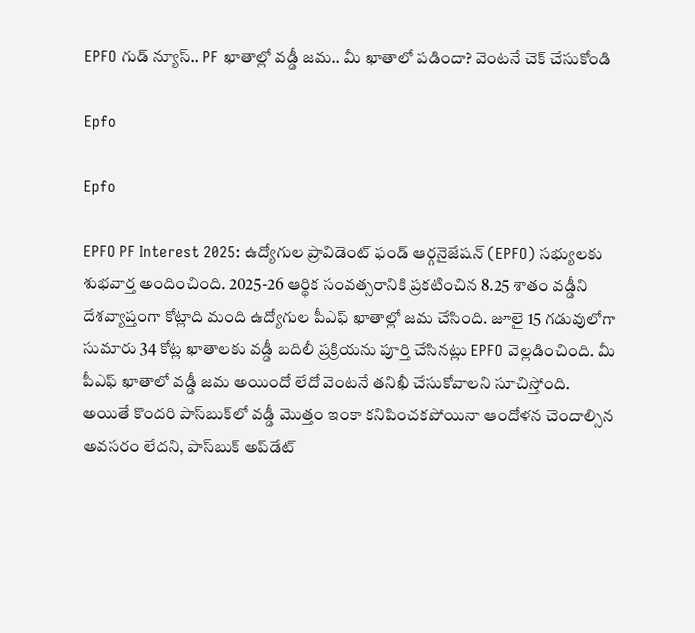EPFO గుడ్ న్యూస్.. PF ఖాతాల్లో వడ్డీ జమ.. మీ ఖాతాలో పడిందా? వెంటనే చెక్ చేసుకోండి

Epfo

Epfo

EPFO PF Interest 2025: ఉద్యోగుల ప్రావిడెంట్ ఫండ్ ఆర్గనైజేషన్ (EPFO) సభ్యులకు శుభవార్త అందించింది. 2025-26 ఆర్థిక సంవత్సరానికి ప్రకటించిన 8.25 శాతం వడ్డీని దేశవ్యాప్తంగా కోట్లాది మంది ఉద్యోగుల పీఎఫ్ ఖాతాల్లో జమ చేసింది. జూలై 15 గడువులోగా సుమారు 34 కోట్ల ఖాతాలకు వడ్డీ బదిలీ ప్రక్రియను పూర్తి చేసినట్లు EPFO వెల్లడించింది. మీ పీఎఫ్ ఖాతాలో వడ్డీ జమ అయిందో లేదో వెంటనే తనిఖీ చేసుకోవాలని సూచిస్తోంది. అయితే కొందరి పాస్‌బుక్‌లో వడ్డీ మొత్తం ఇంకా కనిపించకపోయినా ఆందోళన చెందాల్సిన అవసరం లేదని, పాస్‌బుక్ అప్‌డేట్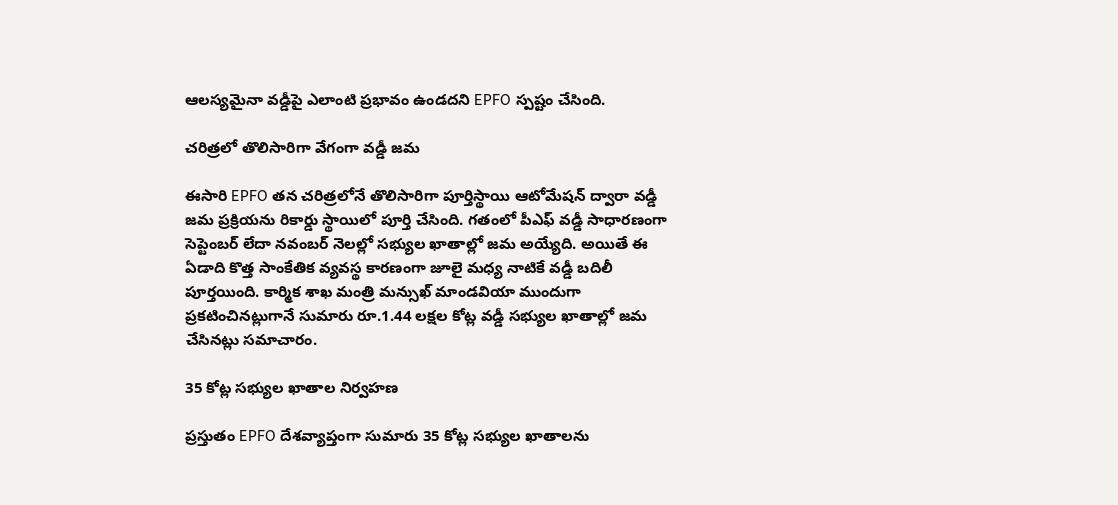ఆలస్యమైనా వడ్డీపై ఎలాంటి ప్రభావం ఉండదని EPFO స్పష్టం చేసింది.

చరిత్రలో తొలిసారిగా వేగంగా వడ్డీ జమ

ఈసారి EPFO తన చరిత్రలోనే తొలిసారిగా పూర్తిస్థాయి ఆటోమేషన్ ద్వారా వడ్డీ జమ ప్రక్రియను రికార్డు స్థాయిలో పూర్తి చేసింది. గతంలో పీఎఫ్ వడ్డీ సాధారణంగా సెప్టెంబర్ లేదా నవంబర్ నెలల్లో సభ్యుల ఖాతాల్లో జమ అయ్యేది. అయితే ఈ ఏడాది కొత్త సాంకేతిక వ్యవస్థ కారణంగా జూలై మధ్య నాటికే వడ్డీ బదిలీ పూర్తయింది. కార్మిక శాఖ మంత్రి మన్సుఖ్ మాండవియా ముందుగా ప్రకటించినట్లుగానే సుమారు రూ.1.44 లక్షల కోట్ల వడ్డీ సభ్యుల ఖాతాల్లో జమ చేసినట్లు సమాచారం.

35 కోట్ల సభ్యుల ఖాతాల నిర్వహణ

ప్రస్తుతం EPFO దేశవ్యాప్తంగా సుమారు 35 కోట్ల సభ్యుల ఖాతాలను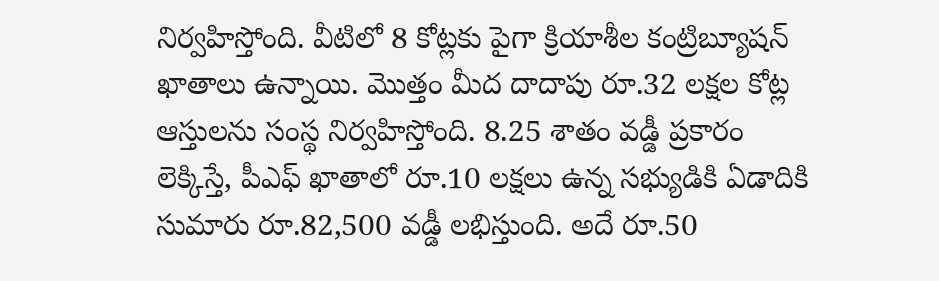నిర్వహిస్తోంది. వీటిలో 8 కోట్లకు పైగా క్రియాశీల కంట్రిబ్యూషన్ ఖాతాలు ఉన్నాయి. మొత్తం మీద దాదాపు రూ.32 లక్షల కోట్ల ఆస్తులను సంస్థ నిర్వహిస్తోంది. 8.25 శాతం వడ్డీ ప్రకారం లెక్కిస్తే, పీఎఫ్ ఖాతాలో రూ.10 లక్షలు ఉన్న సభ్యుడికి ఏడాదికి సుమారు రూ.82,500 వడ్డీ లభిస్తుంది. అదే రూ.50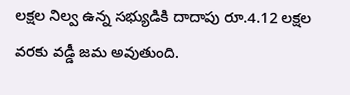లక్షల నిల్వ ఉన్న సభ్యుడికి దాదాపు రూ.4.12 లక్షల వరకు వడ్డీ జమ అవుతుంది.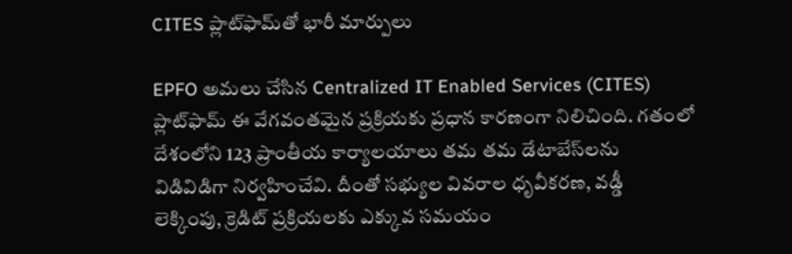CITES ప్లాట్‌ఫామ్‌తో భారీ మార్పులు

EPFO అమలు చేసిన Centralized IT Enabled Services (CITES) ప్లాట్‌ఫామ్ ఈ వేగవంతమైన ప్రక్రియకు ప్రధాన కారణంగా నిలిచింది. గతంలో దేశంలోని 123 ప్రాంతీయ కార్యాలయాలు తమ తమ డేటాబేస్‌లను విడివిడిగా నిర్వహించేవి. దీంతో సభ్యుల వివరాల ధృవీకరణ, వడ్డీ లెక్కింపు, క్రెడిట్ ప్రక్రియలకు ఎక్కువ సమయం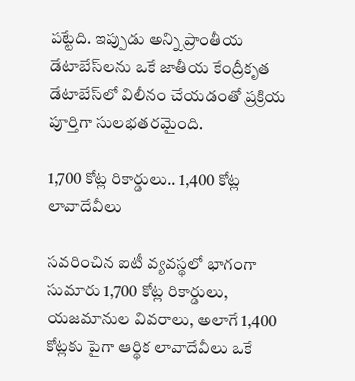పట్టేది. ఇప్పుడు అన్ని ప్రాంతీయ డేటాబేస్‌లను ఒకే జాతీయ కేంద్రీకృత డేటాబేస్‌లో విలీనం చేయడంతో ప్రక్రియ పూర్తిగా సులభతరమైంది.

1,700 కోట్ల రికార్డులు.. 1,400 కోట్ల లావాదేవీలు

సవరించిన ఐటీ వ్యవస్థలో భాగంగా సుమారు 1,700 కోట్ల రికార్డులు, యజమానుల వివరాలు, అలాగే 1,400 కోట్లకు పైగా ఆర్థిక లావాదేవీలు ఒకే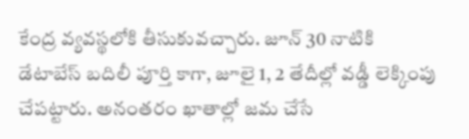కేంద్ర వ్యవస్థలోకి తీసుకువచ్చారు. జూన్ 30 నాటికి డేటాబేస్ బదిలీ పూర్తి కాగా, జూలై 1, 2 తేదీల్లో వడ్డీ లెక్కింపు చేపట్టారు. అనంతరం ఖాతాల్లో జమ చేసే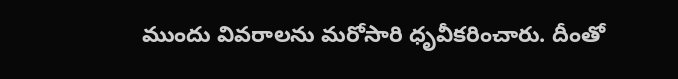ముందు వివరాలను మరోసారి ధృవీకరించారు. దీంతో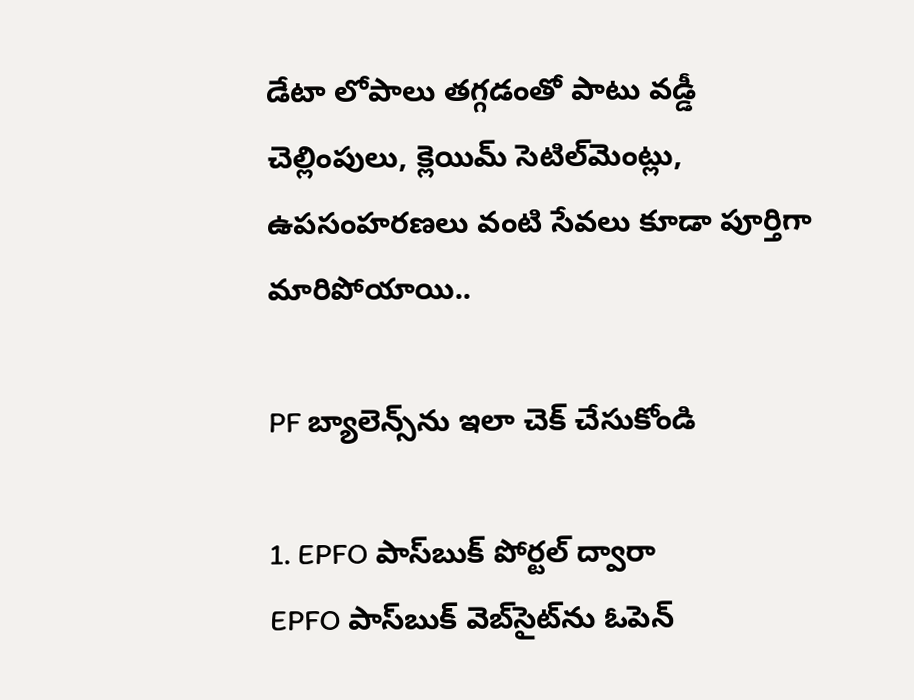డేటా లోపాలు తగ్గడంతో పాటు వడ్డీ చెల్లింపులు, క్లెయిమ్ సెటిల్‌మెంట్లు, ఉపసంహరణలు వంటి సేవలు కూడా పూర్తిగా మారిపోయాయి..

PF బ్యాలెన్స్‌ను ఇలా చెక్ చేసుకోండి

1. EPFO పాస్‌బుక్ పోర్టల్ ద్వారా
EPFO పాస్‌బుక్ వెబ్‌సైట్‌ను ఓపెన్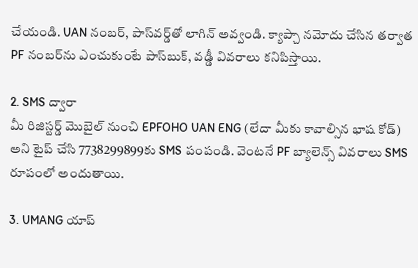చేయండి. UAN నంబర్, పాస్‌వర్డ్‌తో లాగిన్ అవ్వండి. క్యాప్చా నమోదు చేసిన తర్వాత PF నంబర్‌ను ఎంచుకుంటే పాస్‌బుక్, వడ్డీ వివరాలు కనిపిస్తాయి.

2. SMS ద్వారా
మీ రిజిస్టర్డ్ మొబైల్ నుంచి EPFOHO UAN ENG (లేదా మీకు కావాల్సిన భాష కోడ్) అని టైప్ చేసి 7738299899కు SMS పంపండి. వెంటనే PF బ్యాలెన్స్ వివరాలు SMS రూపంలో అందుతాయి.

3. UMANG యాప్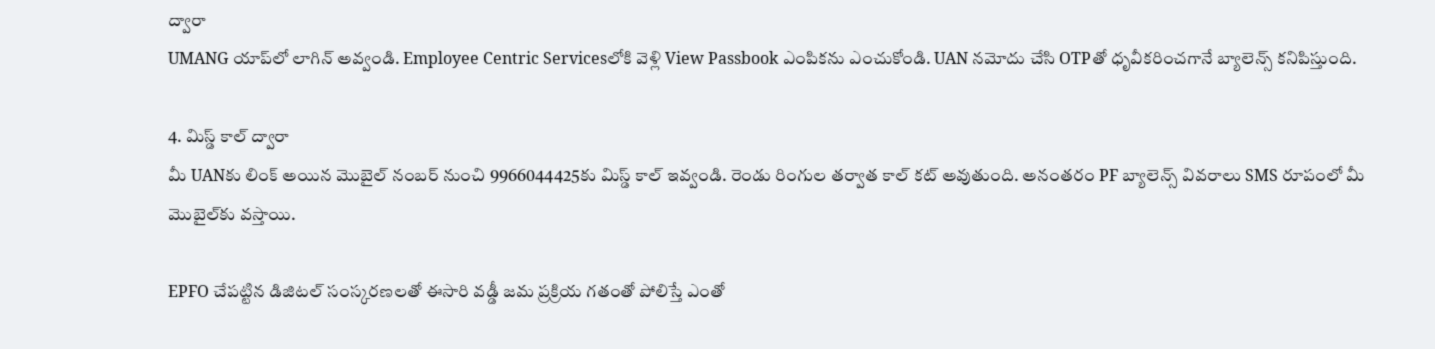ద్వారా
UMANG యాప్‌లో లాగిన్ అవ్వండి. Employee Centric Servicesలోకి వెళ్లి View Passbook ఎంపికను ఎంచుకోండి. UAN నమోదు చేసి OTPతో ధృవీకరించగానే బ్యాలెన్స్ కనిపిస్తుంది.

4. మిస్డ్ కాల్ ద్వారా
మీ UANకు లింక్ అయిన మొబైల్ నంబర్ నుంచి 9966044425కు మిస్డ్ కాల్ ఇవ్వండి. రెండు రింగుల తర్వాత కాల్ కట్ అవుతుంది. అనంతరం PF బ్యాలెన్స్ వివరాలు SMS రూపంలో మీ మొబైల్‌కు వస్తాయి.

EPFO చేపట్టిన డిజిటల్ సంస్కరణలతో ఈసారి వడ్డీ జమ ప్రక్రియ గతంతో పోలిస్తే ఎంతో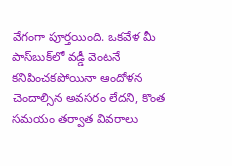వేగంగా పూర్తయింది. ఒకవేళ మీ పాస్‌బుక్‌లో వడ్డీ వెంటనే కనిపించకపోయినా ఆందోళన చెందాల్సిన అవసరం లేదని, కొంత సమయం తర్వాత వివరాలు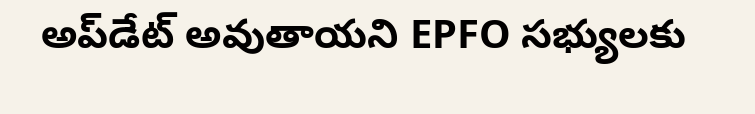అప్‌డేట్ అవుతాయని EPFO సభ్యులకు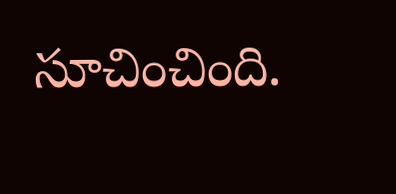సూచించింది.